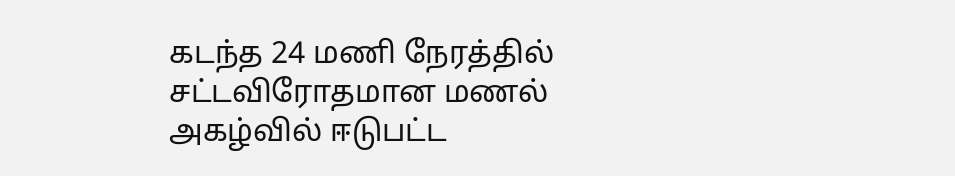கடந்த 24 மணி நேரத்தில் சட்டவிரோதமான மணல் அகழ்வில் ஈடுபட்ட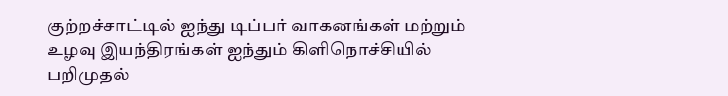குற்றச்சாட்டில் ஐந்து டிப்பர் வாகனங்கள் மற்றும் உழவு இயந்திரங்கள் ஐந்தும் கிளிநொச்சியில் பறிமுதல்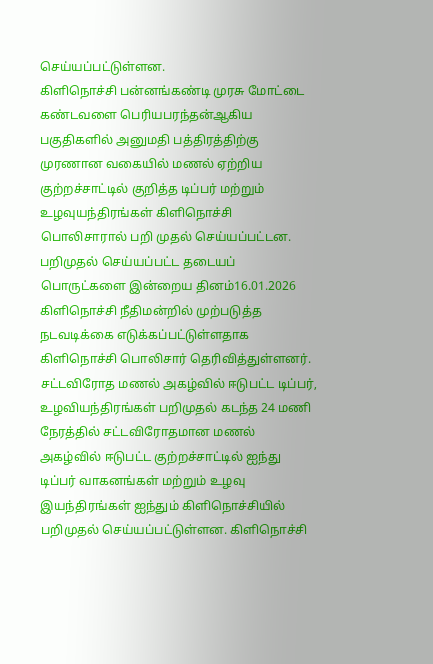செய்யப்பட்டுள்ளன.
கிளிநொச்சி பன்னங்கண்டி முரசு மோட்டை கண்டவளை பெரியபரந்தன்ஆகிய பகுதிகளில் அனுமதி பத்திரத்திற்கு முரணான வகையில் மணல் ஏற்றிய குற்றச்சாட்டில் குறித்த டிப்பர் மற்றும் உழவுயந்திரங்கள் கிளிநொச்சி பொலிசாரால் பறி முதல் செய்யப்பட்டன.
பறிமுதல் செய்யப்பட்ட தடையப் பொருட்களை இன்றைய தினம்16.01.2026 கிளிநொச்சி நீதிமன்றில் முற்படுத்த நடவடிக்கை எடுக்கப்பட்டுள்ளதாக கிளிநொச்சி பொலிசார் தெரிவித்துள்ளனர்.
சட்டவிரோத மணல் அகழ்வில் ஈடுபட்ட டிப்பர், உழவியந்திரங்கள் பறிமுதல் கடந்த 24 மணி நேரத்தில் சட்டவிரோதமான மணல் அகழ்வில் ஈடுபட்ட குற்றச்சாட்டில் ஐந்து டிப்பர் வாகனங்கள் மற்றும் உழவு இயந்திரங்கள் ஐந்தும் கிளிநொச்சியில் பறிமுதல் செய்யப்பட்டுள்ளன. கிளிநொச்சி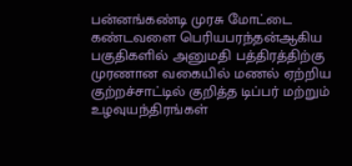பன்னங்கண்டி முரசு மோட்டை கண்டவளை பெரியபரந்தன்ஆகிய பகுதிகளில் அனுமதி பத்திரத்திற்கு முரணான வகையில் மணல் ஏற்றிய குற்றச்சாட்டில் குறித்த டிப்பர் மற்றும் உழவுயந்திரங்கள்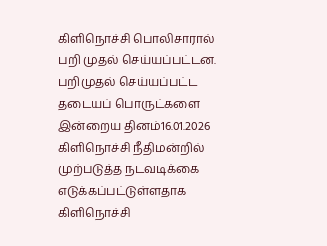கிளிநொச்சி பொலிசாரால் பறி முதல் செய்யப்பட்டன. பறிமுதல் செய்யப்பட்ட தடையப் பொருட்களை இன்றைய தினம்16.01.2026 கிளிநொச்சி நீதிமன்றில் முற்படுத்த நடவடிக்கை எடுக்கப்பட்டுள்ளதாக கிளிநொச்சி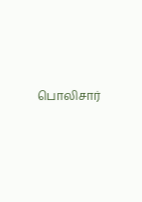பொலிசார்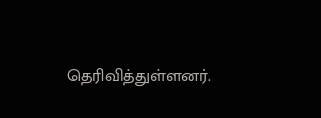தெரிவித்துள்ளனர்.